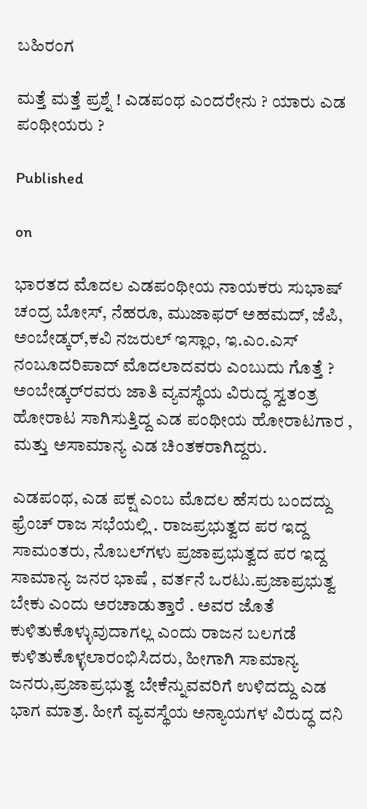ಬಹಿರಂಗ

ಮತ್ತೆ ಮತ್ತೆ ಪ್ರಶ್ನೆ ! ಎಡಪಂಥ ಎಂದರೇನು ? ಯಾರು ಎಡ ಪಂಥೀಯರು ?

Published

on

ಭಾರತದ ಮೊದಲ ಎಡಪಂಥೀಯ ನಾಯಕರು ಸುಭಾಷ್ ಚಂದ್ರ ಬೋಸ್, ನೆಹರೂ, ಮುಜಾಫರ್ ಅಹಮದ್, ಜೆಪಿ, ಅಂಬೇಡ್ಕರ್,ಕವಿ ನಜರುಲ್ ಇಸ್ಲಾಂ, ಇ.ಎಂ.ಎಸ್ ನಂಬೂದರಿಪಾದ್ ಮೊದಲಾದವರು ಎಂಬುದು ಗೊತ್ತೆ ? ಅಂಬೇಡ್ಕರ್‌ರವರು ಜಾತಿ ವ್ಯವಸ್ಥೆಯ ವಿರುದ್ಧ ಸ್ವತಂತ್ರ ಹೋರಾಟ ಸಾಗಿಸುತ್ತಿದ್ದ ಎಡ ಪಂಥೀಯ ಹೋರಾಟಗಾರ , ಮತ್ತು ಅಸಾಮಾನ್ಯ ಎಡ ಚಿಂತಕರಾಗಿದ್ದರು.

ಎಡಪಂಥ, ಎಡ ಪಕ್ಷ ಎಂಬ ಮೊದಲ ಹೆಸರು ಬಂದದ್ದು ಫ್ರೆಂಚ್ ರಾಜ ಸಭೆಯಲ್ಲಿ . ರಾಜಪ್ರಭುತ್ವದ ಪರ ಇದ್ದ ಸಾಮಂತರು, ನೊಬಲ್‌ಗಳು ಪ್ರಜಾಪ್ರಭುತ್ವದ ಪರ ಇದ್ದ ಸಾಮಾನ್ಯ ಜನರ ಭಾಷೆ , ವರ್ತನೆ ಒರಟು.ಪ್ರಜಾಪ್ರಭುತ್ವ ಬೇಕು ಎಂದು ಅರಚಾಡುತ್ತಾರೆ . ಅವರ ಜೊತೆ ಕುಳಿತುಕೊಳ್ಳುವುದಾಗಲ್ಲ ಎಂದು ರಾಜನ ಬಲಗಡೆ ಕುಳಿತುಕೊಳ್ಳಲಾರಂಭಿಸಿದರು, ಹೀಗಾಗಿ ಸಾಮಾನ್ಯ ಜನರು,ಪ್ರಜಾಪ್ರಭುತ್ವ ಬೇಕೆನ್ನುವವರಿಗೆ ಉಳಿದದ್ದು ಎಡ ಭಾಗ ಮಾತ್ರ. ಹೀಗೆ ವ್ಯವಸ್ಥೆಯ ಅನ್ಯಾಯಗಳ ವಿರುದ್ಧ ದನಿ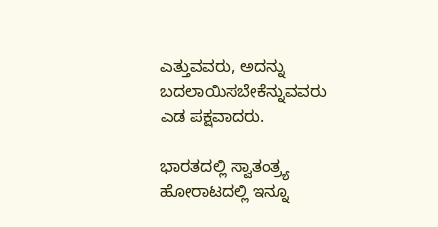ಎತ್ತುವವರು, ಅದನ್ನು ಬದಲಾಯಿಸಬೇಕೆನ್ನುವವರು ಎಡ ಪಕ್ಷವಾದರು.

ಭಾರತದಲ್ಲಿ ಸ್ವಾತಂತ್ರ್ಯ ಹೋರಾಟದಲ್ಲಿ ಇನ್ನೂ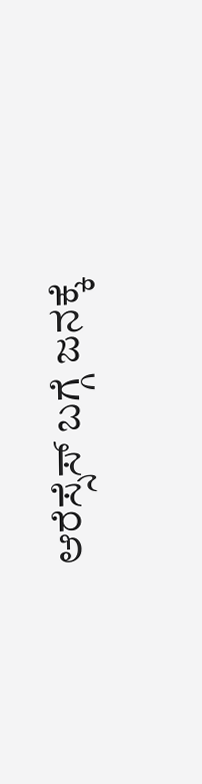ಆರೆಸ್ಸೆಸ್ ಬಗ್ಗೆ ಜನಕ್ಕೆ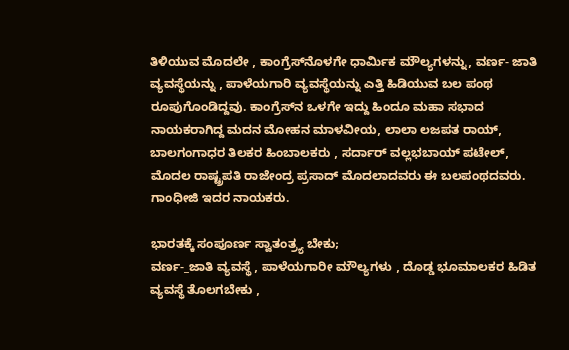ತಿಳಿಯುವ ಮೊದಲೇ , ಕಾಂಗ್ರೆಸ್‌ನೊಳಗೇ ಧಾರ್ಮಿಕ ಮೌಲ್ಯಗಳನ್ನು, ವರ್ಣ- ಜಾತಿ ವ್ಯವಸ್ಥೆಯನ್ನು , ಪಾಳೆಯಗಾರಿ ವ್ಯವಸ್ಥೆಯನ್ನು ಎತ್ತಿ ಹಿಡಿಯುವ ಬಲ ಪಂಥ ರೂಪುಗೊಂಡಿದ್ದವು. ಕಾಂಗ್ರೆಸ್‌ನ ಒಳಗೇ ಇದ್ದು ಹಿಂದೂ ಮಹಾ ಸಭಾದ ನಾಯಕರಾಗಿದ್ದ ಮದನ ಮೋಹನ ಮಾಳವೀಯ, ಲಾಲಾ ಲಜಪತ ರಾಯ್, ಬಾಲಗಂಗಾಧರ ತಿಲಕರ ಹಿಂಬಾಲಕರು , ಸರ್ದಾರ್ ವಲ್ಲಭಬಾಯ್ ಪಟೇಲ್, ಮೊದಲ ರಾಷ್ಟ್ರಪತಿ ರಾಜೇಂದ್ರ ಪ್ರಸಾದ್ ಮೊದಲಾದವರು ಈ ಬಲಪಂಥದವರು. ಗಾಂಧೀಜಿ ಇದರ ನಾಯಕರು.

ಭಾರತಕ್ಕೆ ಸಂಪೂರ್ಣ ಸ್ವಾತಂತ್ರ್ಯ ಬೇಕು;
ವರ್ಣ-_ಜಾತಿ ವ್ಯವಸ್ಥೆ , ಪಾಳೆಯಗಾರೀ ಮೌಲ್ಯಗಳು , ದೊಡ್ಡ ಭೂಮಾಲಕರ ಹಿಡಿತ ವ್ಯವಸ್ಥೆ ತೊಲಗಬೇಕು ,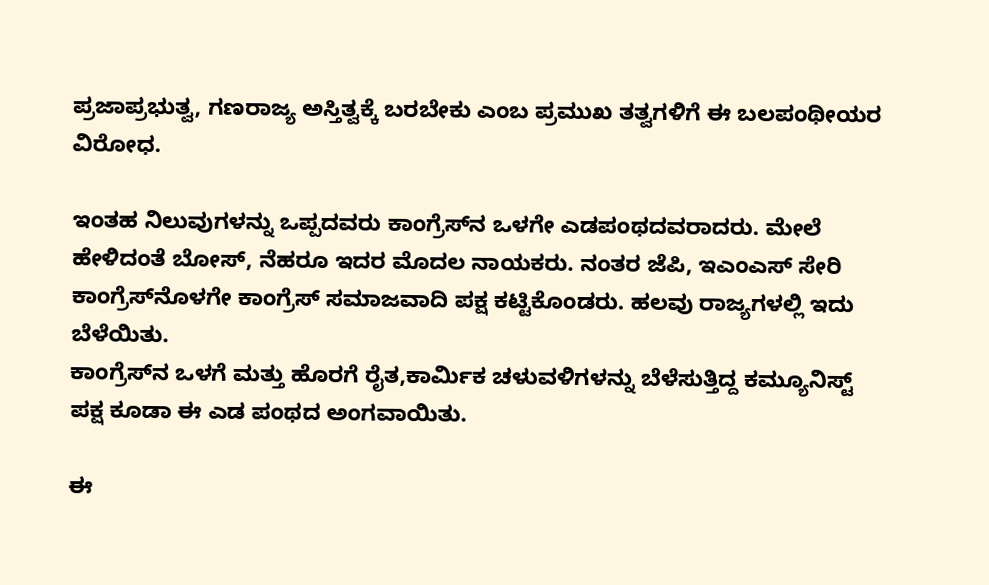ಪ್ರಜಾಪ್ರಭುತ್ವ, ಗಣರಾಜ್ಯ ಅಸ್ತಿತ್ವಕ್ಕೆ ಬರಬೇಕು ಎಂಬ ಪ್ರಮುಖ ತತ್ವಗಳಿಗೆ ಈ ಬಲಪಂಥೀಯರ ವಿರೋಧ.

ಇಂತಹ ನಿಲುವುಗಳನ್ನು ಒಪ್ಪದವರು ಕಾಂಗ್ರೆಸ್‌ನ ಒಳಗೇ ಎಡಪಂಥದವರಾದರು. ಮೇಲೆ ಹೇಳಿದಂತೆ ಬೋಸ್, ನೆಹರೂ ಇದರ ಮೊದಲ ನಾಯಕರು. ನಂತರ ಜೆಪಿ, ಇಎಂಎಸ್ ಸೇರಿ ಕಾಂಗ್ರೆಸ್‌ನೊಳಗೇ ಕಾಂಗ್ರೆಸ್ ಸಮಾಜವಾದಿ ಪಕ್ಷ ಕಟ್ಟಿಕೊಂಡರು. ಹಲವು ರಾಜ್ಯಗಳಲ್ಲಿ ಇದು ಬೆಳೆಯಿತು.
ಕಾಂಗ್ರೆಸ್‌ನ ಒಳಗೆ ಮತ್ತು ಹೊರಗೆ ರೈತ,ಕಾರ್ಮಿಕ ಚಳುವಳಿಗಳನ್ನು ಬೆಳೆಸುತ್ತಿದ್ದ ಕಮ್ಯೂನಿಸ್ಟ್ ಪಕ್ಷ ಕೂಡಾ ಈ ಎಡ ಪಂಥದ ಅಂಗವಾಯಿತು.

ಈ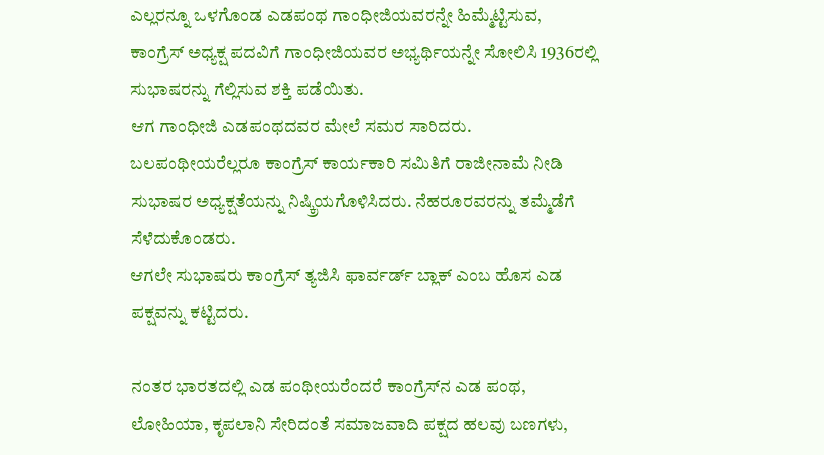ಎಲ್ಲರನ್ನೂ ಒಳಗೊಂಡ ಎಡಪಂಥ ಗಾಂಧೀಜಿಯವರನ್ನೇ ಹಿಮ್ಮೆಟ್ಟಿಸುವ, ಕಾಂಗ್ರೆಸ್ ಅಧ್ಯಕ್ಷ ಪದವಿಗೆ ಗಾಂಧೀಜಿಯವರ ಅಭ್ಯರ್ಥಿಯನ್ನೇ ಸೋಲಿಸಿ 1936ರಲ್ಲಿ ಸುಭಾಷರನ್ನು ಗೆಲ್ಲಿಸುವ ಶಕ್ತಿ ಪಡೆಯಿತು.
ಆಗ ಗಾಂಧೀಜಿ ಎಡಪಂಥದವರ ಮೇಲೆ ಸಮರ ಸಾರಿದರು. ಬಲಪಂಥೀಯರೆಲ್ಲರೂ ಕಾಂಗ್ರೆಸ್ ಕಾರ್ಯಕಾರಿ ಸಮಿತಿಗೆ ರಾಜೀನಾಮೆ ನೀಡಿ ಸುಭಾಷರ ಅಧ್ಯಕ್ಷತೆಯನ್ನು ನಿಷ್ಕ್ರಿಯಗೊಳಿಸಿದರು. ನೆಹರೂರವರನ್ನು ತಮ್ಮೆಡೆಗೆ ಸೆಳೆದುಕೊಂಡರು.
ಆಗಲೇ ಸುಭಾಷರು ಕಾಂಗ್ರೆಸ್ ತ್ಯಜಿಸಿ ಫಾರ್ವರ್ಡ್ ಬ್ಲಾಕ್ ಎಂಬ ಹೊಸ ಎಡ ಪಕ್ಷವನ್ನು ಕಟ್ಟಿದರು.

ನಂತರ ಭಾರತದಲ್ಲಿ ಎಡ ಪಂಥೀಯರೆಂದರೆ ಕಾಂಗ್ರೆಸ್‌ನ ಎಡ ಪಂಥ, ಲೋಹಿಯಾ, ಕೃಪಲಾನಿ ಸೇರಿದಂತೆ ಸಮಾಜವಾದಿ ಪಕ್ಷದ ಹಲವು ಬಣಗಳು,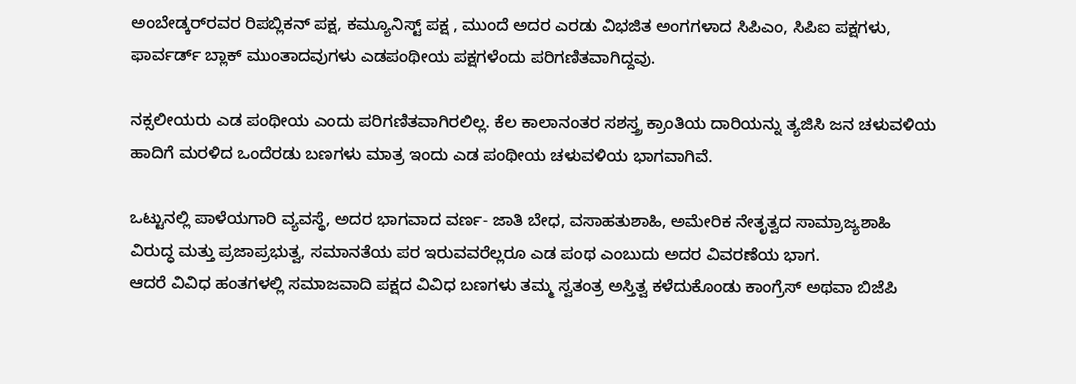ಅಂಬೇಡ್ಕರ್‌ರವರ ರಿಪಬ್ಲಿಕನ್ ಪಕ್ಷ, ಕಮ್ಯೂನಿಸ್ಟ್ ಪಕ್ಷ , ಮುಂದೆ ಅದರ ಎರಡು ವಿಭಜಿತ ಅಂಗಗಳಾದ ಸಿಪಿಎಂ, ಸಿಪಿಐ ಪಕ್ಷಗಳು, ಫಾರ್ವರ್ಡ್ ಬ್ಲಾಕ್ ಮುಂತಾದವುಗಳು ಎಡಪಂಥೀಯ ಪಕ್ಷಗಳೆಂದು ಪರಿಗಣಿತವಾಗಿದ್ದವು.

ನಕ್ಸಲೀಯರು ಎಡ ಪಂಥೀಯ ಎಂದು ಪರಿಗಣಿತವಾಗಿರಲಿಲ್ಲ. ಕೆಲ ಕಾಲಾನಂತರ ಸಶಸ್ತ್ರ ಕ್ರಾಂತಿಯ ದಾರಿಯನ್ನು ತ್ಯಜಿಸಿ ಜನ ಚಳುವಳಿಯ ಹಾದಿಗೆ ಮರಳಿದ ಒಂದೆರಡು ಬಣಗಳು ಮಾತ್ರ ಇಂದು ಎಡ ಪಂಥೀಯ ಚಳುವಳಿಯ ಭಾಗವಾಗಿವೆ.

ಒಟ್ಟುನಲ್ಲಿ ಪಾಳೆಯಗಾರಿ ವ್ಯವಸ್ಥೆ, ಅದರ ಭಾಗವಾದ ವರ್ಣ- ಜಾತಿ ಬೇಧ, ವಸಾಹತುಶಾಹಿ, ಅಮೇರಿಕ ನೇತೃತ್ವದ ಸಾಮ್ರಾಜ್ಯಶಾಹಿ
ವಿರುದ್ಧ ಮತ್ತು ಪ್ರಜಾಪ್ರಭುತ್ವ, ಸಮಾನತೆಯ ಪರ ಇರುವವರೆಲ್ಲರೂ ಎಡ ಪಂಥ ಎಂಬುದು ಅದರ ವಿವರಣೆಯ ಭಾಗ.
ಆದರೆ ವಿವಿಧ ಹಂತಗಳಲ್ಲಿ ಸಮಾಜವಾದಿ ಪಕ್ಷದ ವಿವಿಧ ಬಣಗಳು ತಮ್ಮ ಸ್ವತಂತ್ರ ಅಸ್ತಿತ್ವ ಕಳೆದುಕೊಂಡು ಕಾಂಗ್ರೆಸ್ ಅಥವಾ ಬಿಜೆಪಿ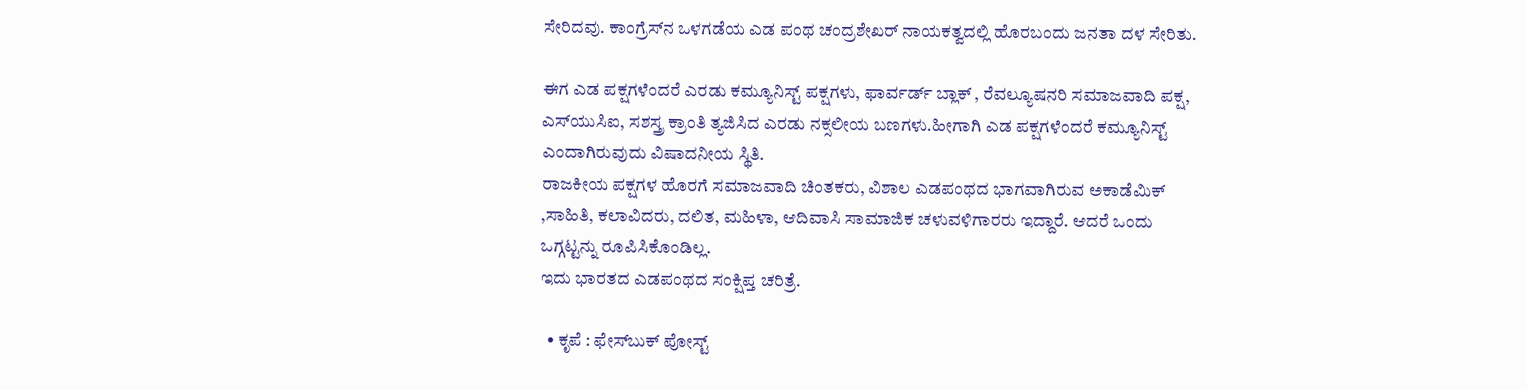ಸೇರಿದವು. ಕಾಂಗ್ರೆಸ್‌ನ ಒಳಗಡೆಯ ಎಡ ಪಂಥ ಚಂದ್ರಶೇಖರ್ ನಾಯಕತ್ವದಲ್ಲಿ ಹೊರಬಂದು ಜನತಾ ದಳ ಸೇರಿತು.

ಈಗ ಎಡ ಪಕ್ಷಗಳೆಂದರೆ ಎರಡು ಕಮ್ಯೂನಿಸ್ಟ್ ಪಕ್ಷಗಳು, ಫಾರ್ವರ್ಡ್ ಬ್ಲಾಕ್ , ರೆವಲ್ಯೂಷನರಿ ಸಮಾಜವಾದಿ ಪಕ್ಷ, ಎಸ್‌ಯುಸಿಐ, ಸಶಸ್ತ್ರ ಕ್ರಾಂತಿ ತ್ಯಜಿಸಿದ ಎರಡು ನಕ್ಸಲೀಯ ಬಣಗಳು.ಹೀಗಾಗಿ ಎಡ ಪಕ್ಷಗಳೆಂದರೆ ಕಮ್ಯೂನಿಸ್ಟ್ ಎಂದಾಗಿರುವುದು ವಿಷಾದನೀಯ ಸ್ಥಿತಿ.
ರಾಜಕೀಯ ಪಕ್ಷಗಳ ಹೊರಗೆ ಸಮಾಜವಾದಿ ಚಿಂತಕರು, ವಿಶಾಲ ಎಡಪಂಥದ ಭಾಗವಾಗಿರುವ ಅಕಾಡೆಮಿಕ್ ,ಸಾಹಿತಿ, ಕಲಾವಿದರು, ದಲಿತ, ಮಹಿಳಾ, ಆದಿವಾಸಿ ಸಾಮಾಜಿಕ ಚಳುವಳಿಗಾರರು ಇದ್ದಾರೆ. ಆದರೆ ಒಂದು ಒಗ್ಗಟ್ಟನ್ನು ರೂಪಿಸಿಕೊಂಡಿಲ್ಲ.
ಇದು ಭಾರತದ ಎಡಪಂಥದ ಸಂಕ್ಷಿಪ್ತ ಚರಿತ್ರೆ.

  • ಕೃಪೆ : ಫೇಸ್‌ಬುಕ್‌ ಪೋಸ್ಟ್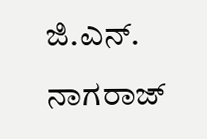ಜಿ.ಎನ್. ನಾಗರಾಜ್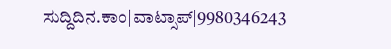ಸುದ್ದಿದಿನ.ಕಾಂ|ವಾಟ್ಸಾಪ್|9980346243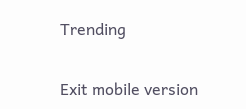Trending

Exit mobile version